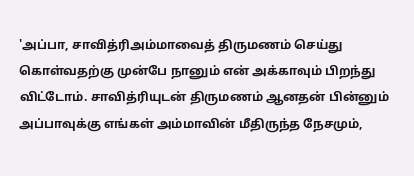'அப்பா, சாவித்ரிஅம்மாவைத் திருமணம் செய்து கொள்வதற்கு முன்பே நானும் என் அக்காவும் பிறந்து விட்டோம். சாவித்ரியுடன் திருமணம் ஆனதன் பின்னும் அப்பாவுக்கு எங்கள் அம்மாவின் மீதிருந்த நேசமும்,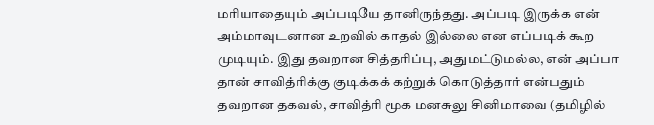மரியாதையும் அப்படியே தானிருந்தது. அப்படி இருக்க என் அம்மாவுடனான உறவில் காதல் இல்லை என எப்படிக் கூற முடியும். இது தவறான சித்தரிப்பு, அதுமட்டுமல்ல, என் அப்பா தான் சாவித்ரிக்கு குடிக்கக் கற்றுக் கொடுத்தார் என்பதும் தவறான தகவல், சாவித்ரி மூக மனசுலு சினிமாவை (தமிழில்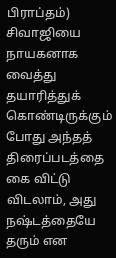பிராப்தம்) சிவாஜியை நாயகனாக வைத்து தயாரித்துக் கொண்டிருக்கும் போது அந்தத் திரைப்படத்தை கை விட்டு விடலாம், அது நஷ்டத்தையே தரும் என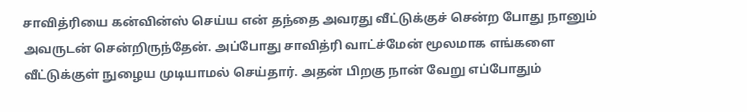சாவித்ரியை கன்வின்ஸ் செய்ய என் தந்தை அவரது வீட்டுக்குச் சென்ற போது நானும் அவருடன் சென்றிருந்தேன். அப்போது சாவித்ரி வாட்ச்மேன் மூலமாக எங்களை வீட்டுக்குள் நுழைய முடியாமல் செய்தார். அதன் பிறகு நான் வேறு எப்போதும்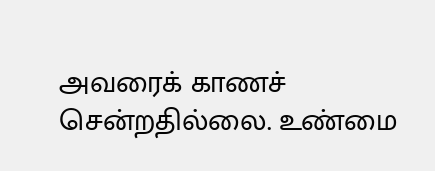அவரைக் காணச் சென்றதில்லை. உண்மை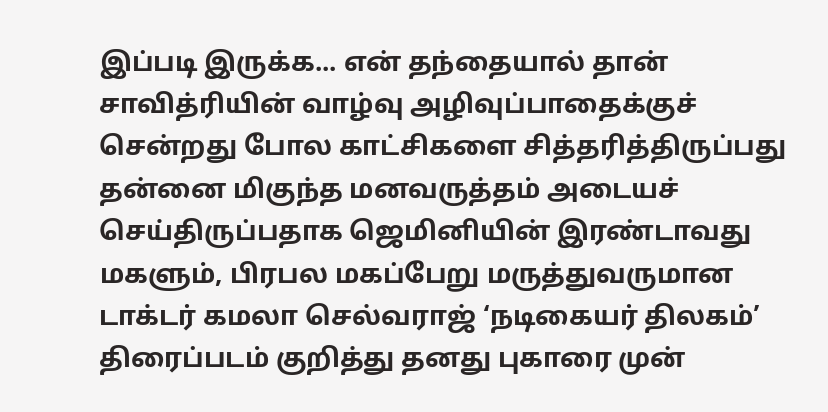இப்படி இருக்க... என் தந்தையால் தான் சாவித்ரியின் வாழ்வு அழிவுப்பாதைக்குச் சென்றது போல காட்சிகளை சித்தரித்திருப்பது தன்னை மிகுந்த மனவருத்தம் அடையச் செய்திருப்பதாக ஜெமினியின் இரண்டாவது மகளும், பிரபல மகப்பேறு மருத்துவருமான டாக்டர் கமலா செல்வராஜ் ‘நடிகையர் திலகம்’ திரைப்படம் குறித்து தனது புகாரை முன்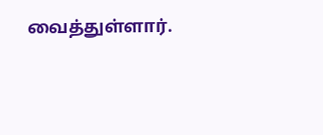வைத்துள்ளார்.